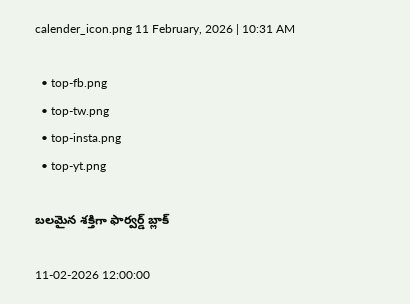calender_icon.png 11 February, 2026 | 10:31 AM

  • top-fb.png
  • top-tw.png
  • top-insta.png
  • top-yt.png

బలమైన శక్తిగా ఫార్వర్డ్ బ్లాక్

11-02-2026 12:00:00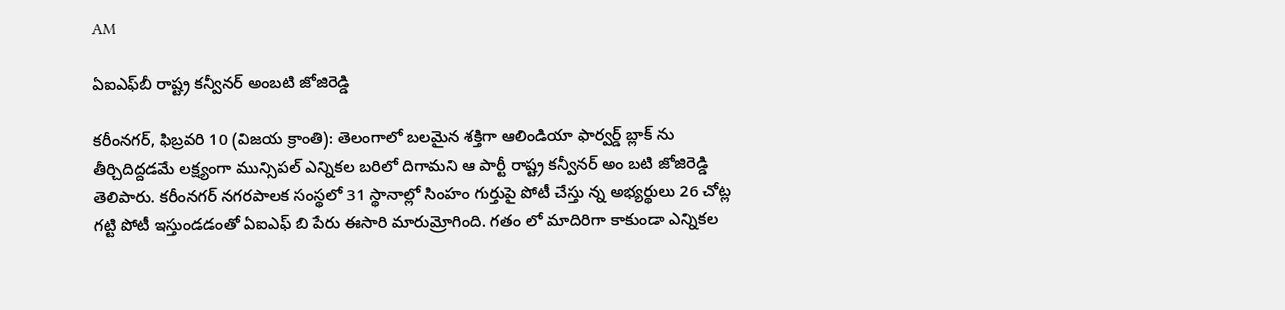AM

ఏఐఎఫ్‌బీ రాష్ట్ర కన్వీనర్ అంబటి జోజిరెడ్డి

కరీంనగర్, ఫిబ్రవరి 10 (విజయ క్రాంతి): తెలంగాలో బలమైన శక్తిగా ఆలిండియా ఫార్వర్డ్ బ్లాక్ ను తీర్చిదిద్దడమే లక్ష్యంగా మున్సిపల్ ఎన్నికల బరిలో దిగామని ఆ పార్టీ రాష్ట్ర కన్వీనర్ అం బటి జోజిరెడ్డి తెలిపారు. కరీంనగర్ నగరపాలక సంస్థలో 31 స్థానాల్లో సింహం గుర్తుపై పోటీ చేస్తు న్న అభ్యర్థులు 26 చోట్ల గట్టి పోటీ ఇస్తుండడంతో ఏఐఎఫ్ బి పేరు ఈసారి మారుమ్రోగింది. గతం లో మాదిరిగా కాకుండా ఎన్నికల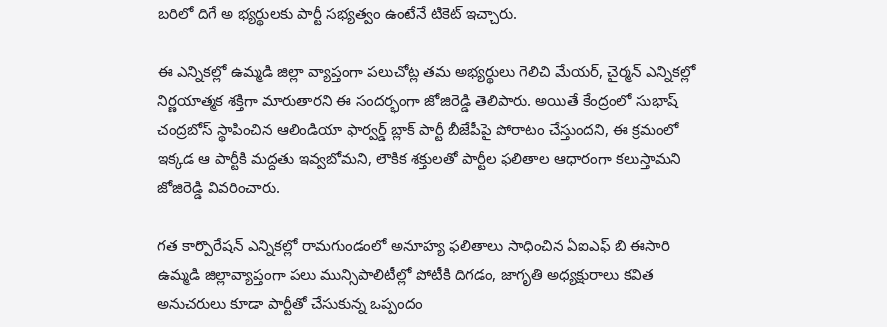బరిలో దిగే అ భ్యర్థులకు పార్టీ సభ్యత్వం ఉంటేనే టికెట్ ఇచ్చారు.

ఈ ఎన్నికల్లో ఉమ్మడి జిల్లా వ్యాప్తంగా పలుచోట్ల తమ అభ్యర్థులు గెలిచి మేయర్, చైర్మన్ ఎన్నికల్లో నిర్ణయాత్మక శక్తిగా మారుతారని ఈ సందర్భంగా జోజిరెడ్డి తెలిపారు. అయితే కేంద్రంలో సుభాష్ చంద్రబోస్ స్థాపించిన ఆలిండియా ఫార్వర్డ్ బ్లాక్ పార్టీ బీజేపీపై పోరాటం చేస్తుందని, ఈ క్రమంలో ఇక్కడ ఆ పార్టీకి మద్దతు ఇవ్వబోమని, లౌకిక శక్తులతో పార్టీల ఫలితాల ఆధారంగా కలుస్తామని జోజిరెడ్డి వివరించారు.

గత కార్పొరేషన్ ఎన్నికల్లో రామగుండంలో అనూహ్య ఫలితాలు సాధించిన ఏఐఎఫ్ బి ఈసారి ఉమ్మడి జిల్లావ్యాప్తంగా పలు మున్సిపాలిటీల్లో పోటీకి దిగడం, జాగృతి అధ్యక్షురాలు కవిత అనుచరులు కూడా పార్టీతో చేసుకున్న ఒప్పందం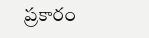ప్రకారం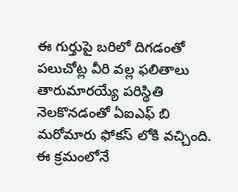ఈ గుర్తుపై బరిలో దిగడంతో పలుచోట్ల వీరి వల్ల ఫలితాలు తారుమారయ్యే పరిస్థితి నెలకొనడంతో ఏఐఎఫ్ బి మరోమారు ఫోకస్ లోకి వచ్చింది. ఈ క్రమంలోనే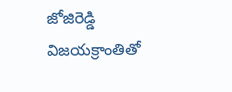జోజిరెడ్డి విజయక్రాంతితో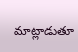మాట్లాడుతూ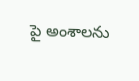పై అంశాలను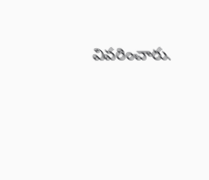వివరించారు.